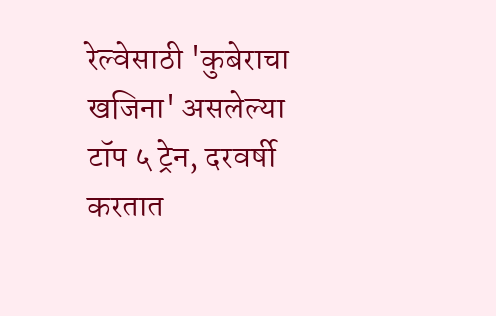रेल्वेसाठी 'कुबेराचा खजिना' असलेल्या टॉप ५ ट्रेन, दरवर्षी करतात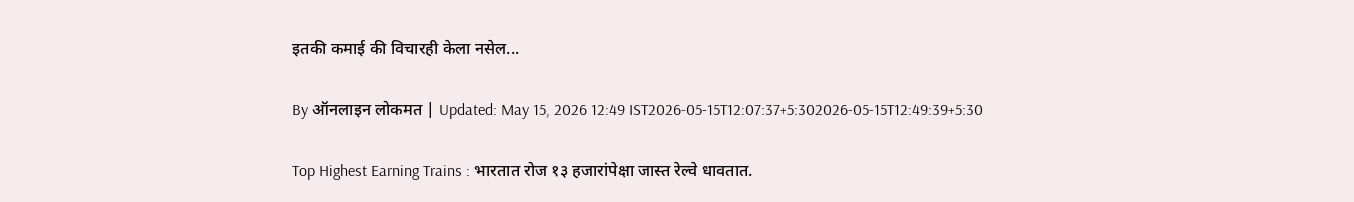इतकी कमाई की विचारही केला नसेल...

By ऑनलाइन लोकमत | Updated: May 15, 2026 12:49 IST2026-05-15T12:07:37+5:302026-05-15T12:49:39+5:30

Top Highest Earning Trains : भारतात रोज १३ हजारांपेक्षा जास्त रेल्वे धावतात.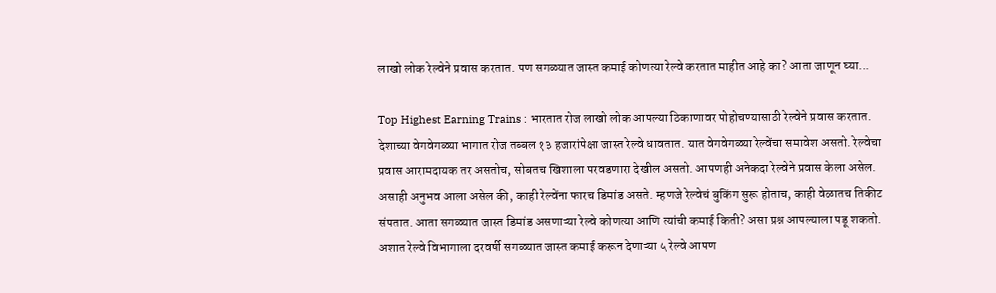लाखो लोक रेल्वेने प्रवास करतात. पण सगळ्यात जास्त कमाई कोणत्या रेल्वे करतात माहीत आहे का? आता जाणून घ्या...

Top Highest Earning Trains : भारतात रोज लाखो लोक आपल्या ठिकाणावर पोहोचण्यासाठी रेल्वेने प्रवास करतात. देशाच्या वेगवेगळ्या भागात रोज तब्बल १३ हजारांपेक्षा जास्त रेल्वे धावतात. यात वेगवेगळ्या रेल्वेंचा समावेश असतो. रेल्वेचा प्रवास आरामदायक तर असतोच, सोबतच खिशाला परवडणारा देखील असतो. आपणही अनेकदा रेल्वेने प्रवास केला असेल. असाही अनुभव आला असेल की, काही रेल्वेंना फारच डिमांड असते. म्हणजे रेल्वेचं बुकिंग सुरू होताच, काही वेळातच तिकीट संपतात. आता सगळ्यात जास्त डिमांड असणाऱ्या रेल्वे कोणत्या आणि त्यांची कमाई किती? असा प्रश्न आपल्याला पडू शकतो. अशात रेल्वे विभागाला दरवर्षी सगळ्यात जास्त कमाई करून देणाऱ्या ५ रेल्वे आपण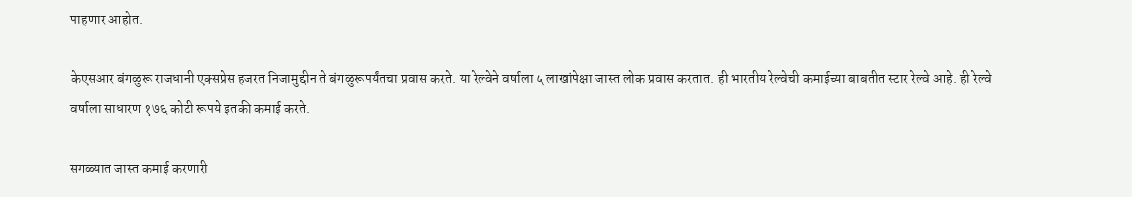पाहणार आहोत.

केएसआर बंगळुरू राजधानी एक्सप्रेस हजरत निजामुद्दीन ते बंगळुरूपर्यंतचा प्रवास करते. या रेल्वेने वर्षाला ५ लाखांपेक्षा जास्त लोक प्रवास करतात. ही भारतीय रेल्वेची कमाईच्या बाबतीत स्टार रेल्वे आहे. ही रेल्वे वर्षाला साधारण १७६ कोटी रूपये इतकी कमाई करते.

सगळ्यात जास्त कमाई करणारी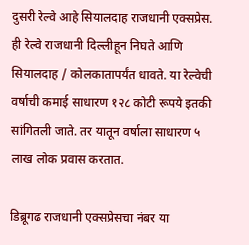दुसरी रेल्वे आहे सियालदाह राजधानी एक्सप्रेस. ही रेल्वे राजधानी दिल्लीहून निघते आणि सियालदाह / कोलकातापर्यंत धावते. या रेल्वेची वर्षाची कमाई साधारण १२८ कोटी रूपये इतकी सांगितली जाते. तर यातून वर्षाला साधारण ५ लाख लोक प्रवास करतात.

डिब्रूगढ राजधानी एक्सप्रेसचा नंबर या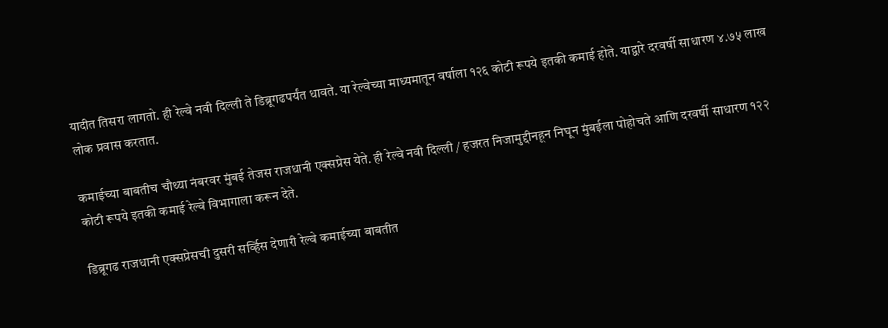यादीत तिसरा लागतो. ही रेल्वे नवी दिल्ली ते डिब्रूगढपर्यंत धावते. या रेल्वेच्या माध्यमातून वर्षाला १२६ कोटी रूपये इतकी कमाई होते. याद्वारे दरवर्षी साधारण ४.७५ लाख लोक प्रवास करतात.

कमाईच्या बाबतीच चौथ्या नंबरवर मुंबई तेजस राजधानी एक्सप्रेस येते. ही रेल्वे नवी दिल्ली / हजरत निजामुद्दीनहून निघून मुंबईला पोहोचते आणि दरवर्षी साधारण १२२ कोटी रूपये इतकी कमाई रेल्वे विभागाला करून देते.

डिब्रूगढ राजधानी एक्सप्रेसची दुसरी सर्व्हिस देणारी रेल्वे कमाईच्या बाबतीत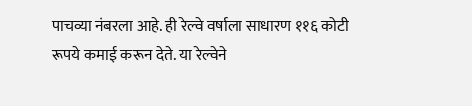पाचव्या नंबरला आहे. ही रेल्वे वर्षाला साधारण ११६ कोटी रूपये कमाई करून देते. या रेल्वेने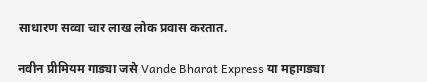साधारण सव्वा चार लाख लोक प्रवास करतात.

नवीन प्रीमियम गाड्या जसे Vande Bharat Express या महागड्या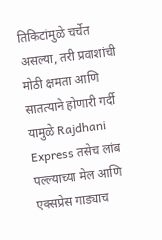तिकिटांमुळे चर्चेत असल्या, तरी प्रवाशांची मोठी क्षमता आणि सातत्याने होणारी गर्दी यामुळे Rajdhani Express तसेच लांब पल्ल्याच्या मेल आणि एक्सप्रेस गाड्याच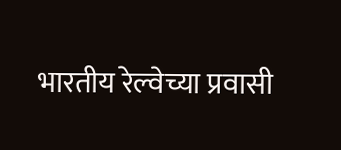भारतीय रेल्वेच्या प्रवासी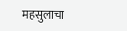महसुलाचा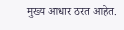मुख्य आधार ठरत आहेत.